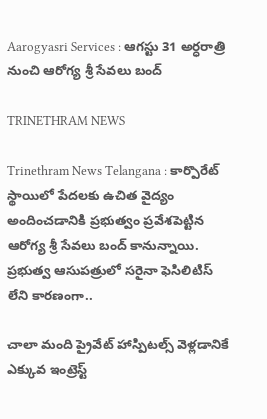Aarogyasri Services : ఆగస్టు 31 అర్ధరాత్రి నుంచి ఆరోగ్య శ్రీ సేవలు బంద్

TRINETHRAM NEWS

Trinethram News Telangana : కార్పొరేట్‌ స్థాయిలో పేదలకు ఉచిత వైద్యం అందించడానికి ప్రభుత్వం ప్రవేశపెట్టిన ఆరోగ్య శ్రీ సేవలు బంద్ కానున్నాయి. ప్రభుత్వ ఆసుపత్రులో సరైనా ఫెసిలిటిస్ లేని కారణంగా..

చాలా మంది ప్రైవేట్ హాస్పిటల్స్ వెళ్లడానికే ఎక్కువ ఇంట్రెస్ట్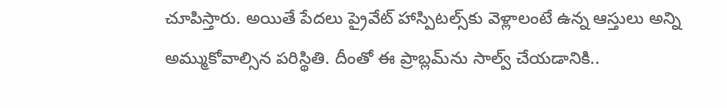చూపిస్తారు. అయితే పేదలు ప్రైవేట్ హాస్పిటల్స్‌కు వెళ్లాలంటే ఉన్న ఆస్తులు అన్ని అమ్ముకోవాల్సిన పరిస్థితి. దీంతో ఈ ప్రాబ్లమ్‌ను సాల్వ్ చేయడానికి..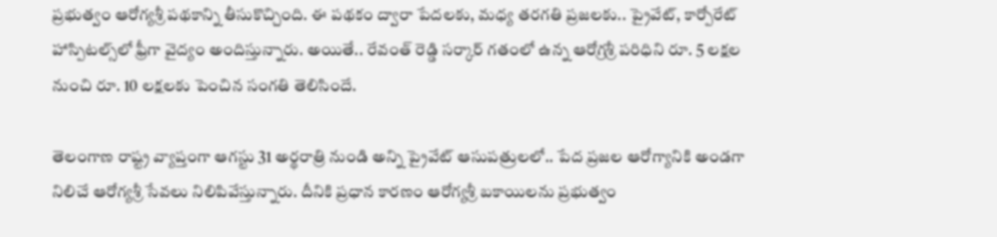ప్రభుత్వం ఆరోగ్యశ్రీ పథకాన్ని తీసుకొచ్చింది. ఈ పథకం ద్వారా పేదలకు, మధ్య తరగతి ప్రజలకు.. ప్రైవేట్, కార్పోరేట్ హాస్పిటల్స్‌లో ఫ్రీగా వైద్యం అందిస్తున్నారు. అయితే.. రేవంత్ రెడ్డి సర్కార్ గతంలో ఉన్న ఆరోగ్రశ్రీ పరిధిని రూ. 5 లక్షల నుంచి రూ. 10 లక్షలకు పెంచిన సంగతి తెలిసిందే.

తెలంగాణ రాష్ట్ర వ్యాప్తంగా ఆగస్టు 31 అర్థరాత్రి నుండి అన్ని ప్రైవేట్ ఆసుపత్రులలో.. పేద ప్రజల ఆరోగ్యానికి అండగా నిలిచే ఆరోగ్యశ్రీ సేవలు నిలిపివేస్తున్నారు. దీనికి ప్రధాన కారణం ఆరోగ్యశ్రీ బకాయిలను ప్రభుత్వం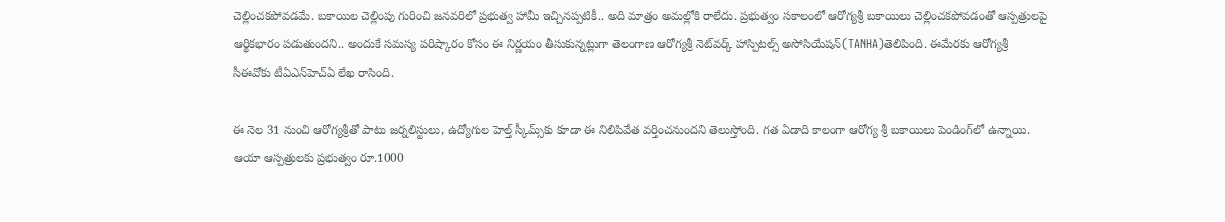చెల్లించకపోవడమే. బకాయిల చెల్లింపు గురించి జనవరిలో ప్రభుత్వ హామీ ఇచ్చినప్పటికీ.. అది మాత్రం అమల్లోకి రాలేదు. ప్రభుత్వం సకాలంలో ఆరోగ్యశ్రీ బకాయిలు చెల్లించకపోవడంతో ఆస్పత్రులపై ఆర్థికభారం పడుతుందని.. అందుకే సమస్య పరిష్కారం కోసం ఈ నిర్ణయం తీసుకున్నట్లుగా తెలంగాణ ఆరోగ్యశ్రీ నెట్‌వర్క్‌ హాస్పిటల్స్‌ అసోసియేషన్‌(TANHA)తెలిపింది. ఈమేరకు ఆరోగ్యశ్రీ సీఈవోకు టీఏఎన్‌హెచ్‌ఏ లేఖ రాసింది.

ఈ నెల 31 నుంచి ఆరోగ్యశ్రీతో పాటు జర్నలిస్టులు, ఉద్యోగుల హెల్త్ స్కీమ్స్‌కు కూడా ఈ నిలిపివేత వర్తించనుందని తెలుస్తోంది. గత ఏడాది కాలంగా ఆరోగ్య శ్రీ బకాయిలు పెండింగ్‌లో ఉన్నాయి. ఆయా ఆస్పత్రులకు ప్రభుత్వం రూ.1000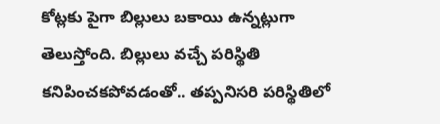కోట్లకు పైగా బిల్లులు బకాయి ఉన్నట్లుగా తెలుస్తోంది. బిల్లులు వచ్చే పరిస్థితి కనిపించకపోవడంతో.. తప్పనిసరి పరిస్థితిలో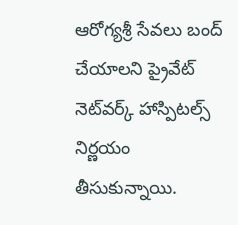ఆరోగ్యశ్రీ సేవలు బంద్ చేయాలని ప్రైవేట్ నెట్‌వర్క్ హాస్పిటల్స్ నిర్ణయం తీసుకున్నాయి.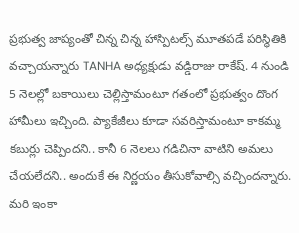ప్రభుత్వ జాప్యంతో చిన్న చిన్న హాస్పిటల్స్ మూతపడే పరిస్థితికి వచ్చాయన్నారు TANHA అధ్యక్షుడు వడ్డిరాజు రాకేష్. 4 నుండి 5 నెలల్లో బకాయిలు చెల్లిస్తామంటూ గతంలో ప్రభుత్వం దొంగ హామీలు ఇచ్చింది. ప్యాకేజీలు కూడా సవరిస్తామంటూ కాకమ్మ కబుర్లు చెప్పిందని.. కానీ 6 నెలలు గడిచినా వాటిని అమలు చేయలేదని.. అందుకే ఈ నిర్ణయం తీసుకోవాల్సి వచ్చిందన్నారు. మరి ఇంకా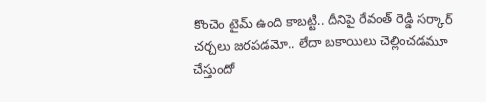కొంచెం టైమ్ ఉంది కాబట్టి.. దీనిపై రేవంత్ రెడ్డి సర్కార్ చర్చలు జరపడమో.. లేదా బకాయిలు చెల్లించడమూ చేస్తుందో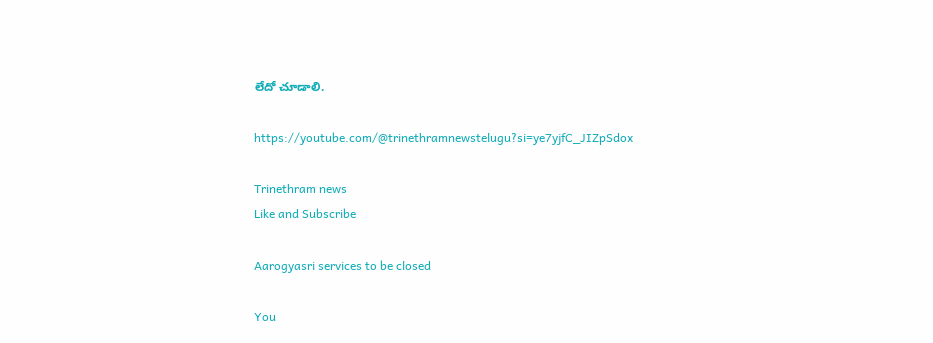లేదో చూడాలి.

https://youtube.com/@trinethramnewstelugu?si=ye7yjfC_JIZpSdox

Trinethram news
Like and Subscribe

Aarogyasri services to be closed

You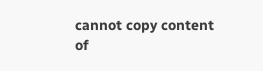cannot copy content of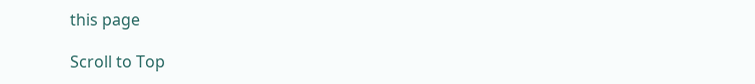this page

Scroll to Top